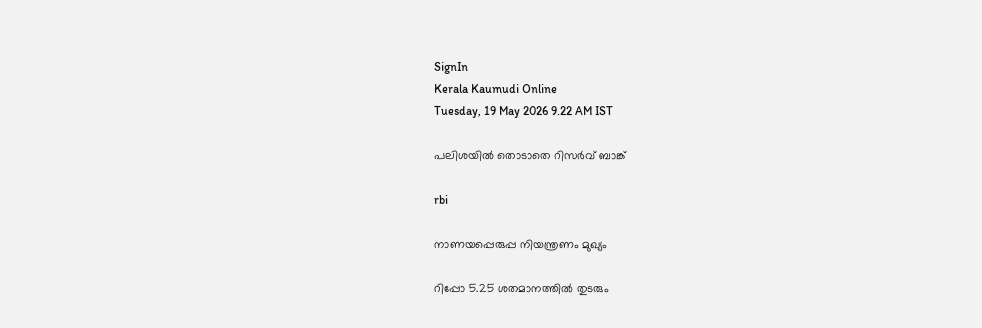SignIn
Kerala Kaumudi Online
Tuesday, 19 May 2026 9.22 AM IST

പലിശയിൽ തൊടാതെ റിസർവ് ബാങ്ക്

rbi

നാണയപ്പെരുപ്പ നിയന്ത്രണം മുഖ്യം

റിപ്പോ 5.25 ശതമാനത്തിൽ തുടരും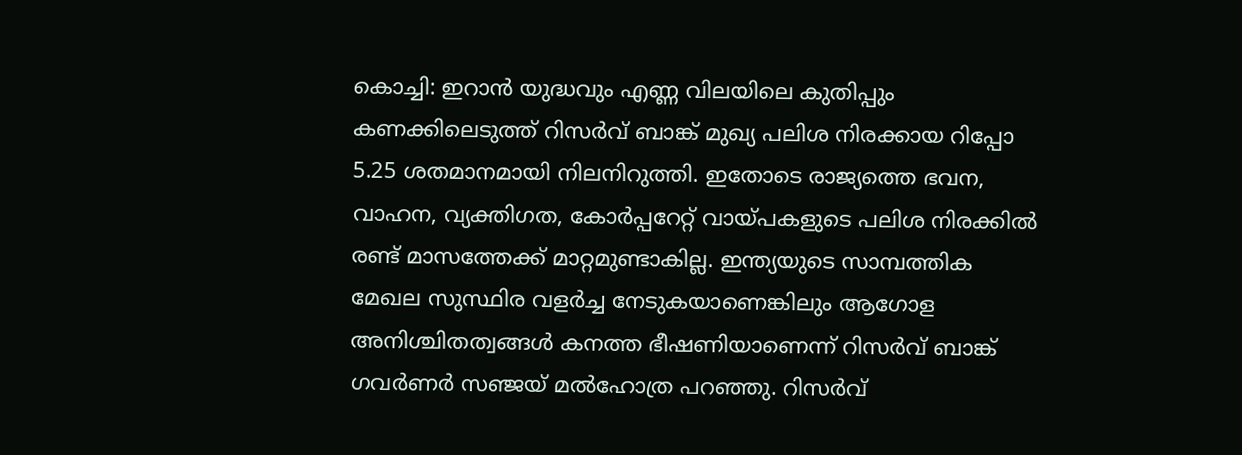കൊച്ചി: ഇറാൻ യുദ്ധവും എണ്ണ വിലയിലെ കുതിപ്പും കണക്കിലെടുത്ത് റിസർവ് ബാങ്ക് മുഖ്യ പലിശ നിരക്കായ റിപ്പോ 5.25 ശതമാനമായി നിലനിറുത്തി. ഇതോടെ രാജ്യത്തെ ഭവന, വാഹന, വ്യക്തിഗത, കോർപ്പറേറ്റ് വായ്പകളുടെ പലിശ നിരക്കിൽ രണ്ട് മാസത്തേക്ക് മാറ്റമുണ്ടാകില്ല. ഇന്ത്യയുടെ സാമ്പത്തിക മേഖല സുസ്ഥിര വളർച്ച നേടുകയാണെങ്കിലും ആഗോള അനിശ്ചിതത്വങ്ങൾ കനത്ത ഭീഷണിയാണെന്ന് റിസർവ് ബാങ്ക് ഗവർണർ സഞ്ജയ് മൽഹോത്ര പറഞ്ഞു. റിസർവ്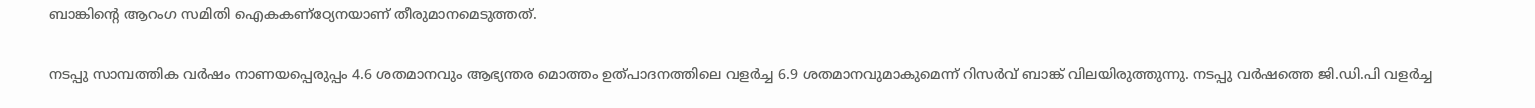ബാങ്കിന്റെ ആറംഗ സമിതി ഐകകണ്‌ഠ്യേനയാണ് തീരുമാനമെടുത്തത്.

നടപ്പു സാമ്പത്തിക വർഷം നാണയപ്പെരുപ്പം 4.6 ശതമാനവും ആഭ്യന്തര മൊത്തം ഉത്പാദനത്തിലെ വളർച്ച 6.9 ശതമാനവുമാകുമെന്ന് റിസർവ് ബാങ്ക് വിലയിരുത്തുന്നു. നടപ്പു വർഷത്തെ ജി.ഡി.പി വളർച്ച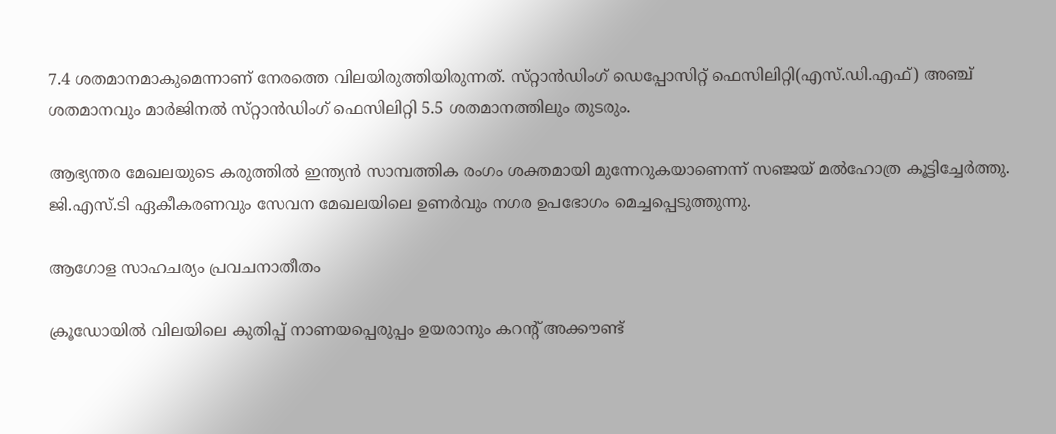7.4 ശതമാനമാകുമെന്നാണ് നേരത്തെ വിലയിരുത്തിയിരുന്നത്. സ്‌റ്റാൻഡിംഗ് ഡെപ്പോസിറ്റ് ഫെസിലിറ്റി(എസ്.ഡി.എഫ്) അഞ്ച് ശതമാനവും മാർജിനൽ സ്‌റ്റാൻഡിംഗ് ഫെസിലിറ്റി 5.5 ശതമാനത്തിലും തുടരും.

ആഭ്യന്തര മേഖലയുടെ കരുത്തിൽ ഇന്ത്യൻ സാമ്പത്തിക രംഗം ശക്തമായി മുന്നേറുകയാണെന്ന് സഞ്ജയ് മൽഹോത്ര കൂട്ടിച്ചേർത്തു. ജി.എസ്.ടി ഏകീകരണവും സേവന മേഖലയിലെ ഉണർവും നഗര ഉപഭോഗം മെച്ചപ്പെടുത്തുന്നു.

ആഗോള സാഹചര്യം പ്രവചനാതീതം

ക്രൂഡോയിൽ വിലയിലെ കുതിപ്പ് നാണയപ്പെരുപ്പം ഉയരാനും കറന്റ് അക്കൗണ്ട്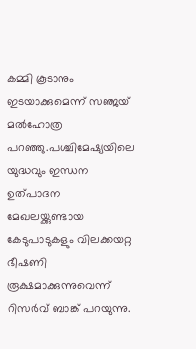കമ്മി കൂടാനും ഇടയാക്കുമെന്ന് സഞ്ജയ് മൽഹോത്ര പറഞ്ഞു.പശ്ചിമേഷ്യയിലെ യുദ്ധവും ഇന്ധന ഉത്പാദന മേഖലയ്ക്കുണ്ടായ കേടുപാടുകളും വിലക്കയറ്റ ഭീഷണി രൂക്ഷമാക്കുന്നുവെന്ന് റിസർവ് ബാങ്ക് പറയുന്നു.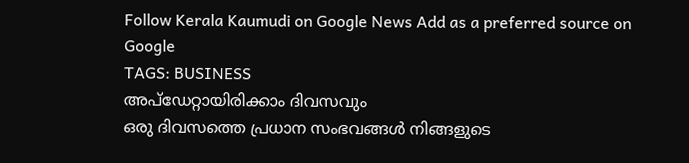Follow Kerala Kaumudi on Google News Add as a preferred source on Google
TAGS: BUSINESS
അപ്ഡേറ്റായിരിക്കാം ദിവസവും
ഒരു ദിവസത്തെ പ്രധാന സംഭവങ്ങൾ നിങ്ങളുടെ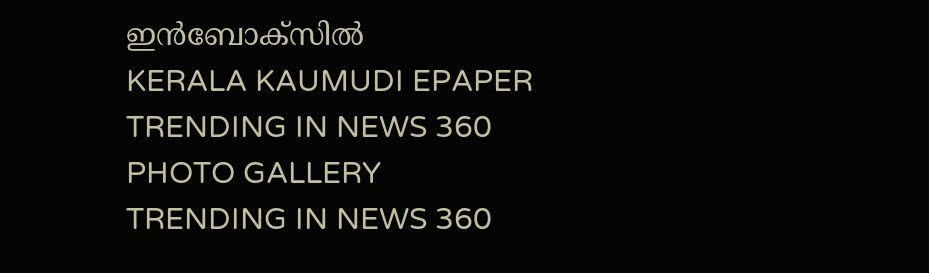ഇൻബോക്സിൽ
KERALA KAUMUDI EPAPER
TRENDING IN NEWS 360
PHOTO GALLERY
TRENDING IN NEWS 360